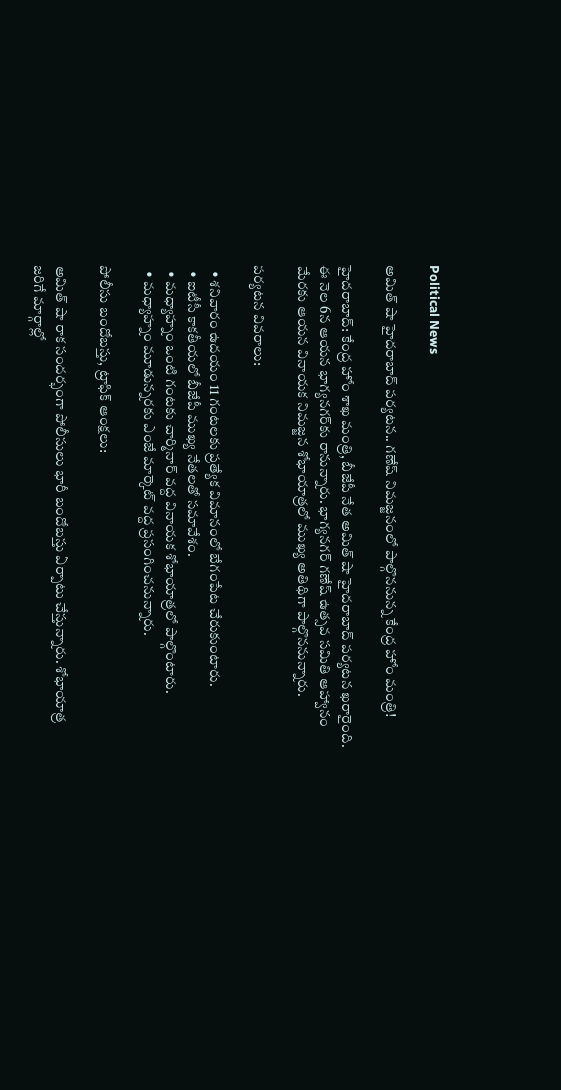Political News

అమిత్ షా హైదరాబాద్ పర్యటన.. గణేష్ నిమజ్జనంలో పాల్గొననున్న కేంద్ర హోం మంత్రి!

హైదరాబాద్: కేంద్ర హోం శాఖ మంత్రి, బీజేపీ నేత అమిత్ షా హైదరాబాద్ పర్యటన ఖరారైంది. ఈ నెల 6న ఆయన భాగ్యనగర్‌కు రానున్నారు. భాగ్యనగర్ గణేష్ ఉత్సవ సమితి ఆహ్వానం మేరకు ఆయన వినాయక నిమజ్జన శోభాయాత్రలో ముఖ్య అతిథిగా పాల్గొననున్నారు.

పర్యటన వివరాలు:

  • శనివారం ఉదయం 11 గంటలకు ప్రత్యేక విమానంలో బేగంపేట చేరుకుంటారు.
  • ఐటీసీ కాకతీయలో బీజేపీ ముఖ్య నేతలతో సమావేశం.
  • మధ్యాహ్నం ఒంటి గంటకు చార్మినార్ వద్ద వినాయక శోభాయాత్రలో పాల్గొంటారు.
  • మధ్యాహ్నం మూడున్నరకు ఎంజే మార్కెట్ వద్ద ప్రసంగించనున్నారు.

పోలీసు బందోబస్తు, ట్రాఫిక్ ఆంక్షలు:

అమిత్ షా రాక సందర్భంగా పోలీసులు భారీ బందోబస్తు ఏర్పాటు చేస్తున్నారు. శోభాయాత్ర జరిగే మార్గాల్లో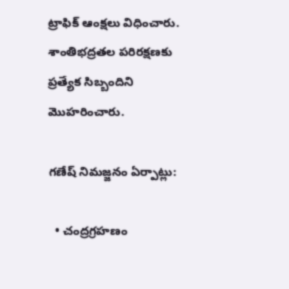ట్రాఫిక్ ఆంక్షలు విధించారు. శాంతిభద్రతల పరిరక్షణకు ప్రత్యేక సిబ్బందిని మొహరించారు.

గణేష్ నిమజ్జనం ఏర్పాట్లు:

  • చంద్రగ్రహణం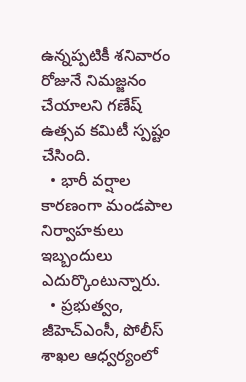ఉన్నప్పటికీ శనివారం రోజునే నిమజ్జనం చేయాలని గణేష్ ఉత్సవ కమిటీ స్పష్టం చేసింది.
  • భారీ వర్షాల కారణంగా మండపాల నిర్వాహకులు ఇబ్బందులు ఎదుర్కొంటున్నారు.
  • ప్రభుత్వం, జీహెచ్ఎంసీ, పోలీస్ శాఖల ఆధ్వర్యంలో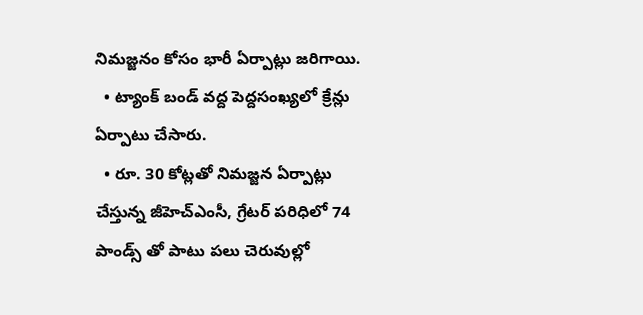నిమజ్జనం కోసం భారీ ఏర్పాట్లు జరిగాయి.
  • ట్యాంక్ బండ్ వద్ద పెద్దసంఖ్యలో క్రేన్లు ఏర్పాటు చేసారు.
  • రూ. 30 కోట్లతో నిమజ్జన ఏర్పాట్లు చేస్తున్న జీహెచ్ఎంసీ, గ్రేటర్ పరిధిలో 74 పాండ్స్ తో పాటు పలు చెరువుల్లో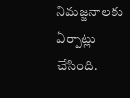నిమజ్జనాలకు ఏర్పాట్లు చేసింది.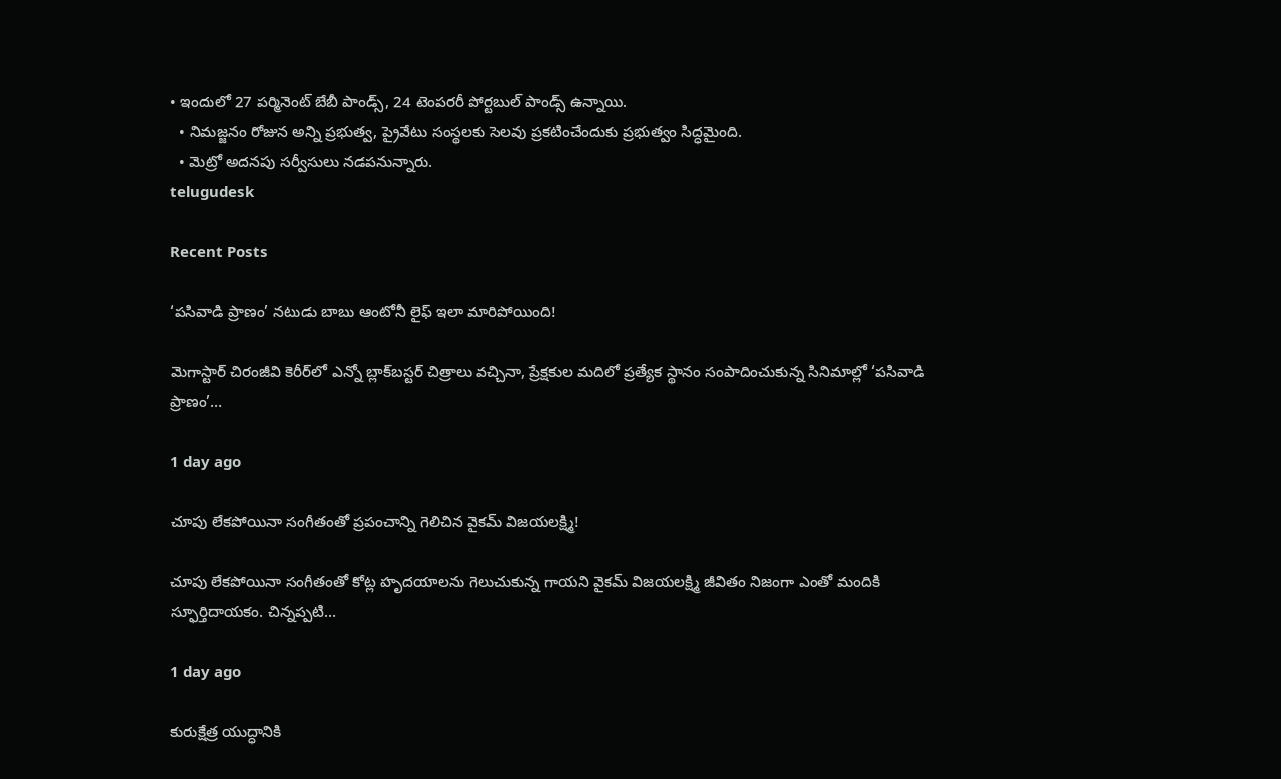• ఇందులో 27 పర్మినెంట్ బేబీ పాండ్స్, 24 టెంపరరీ పోర్టబుల్ పాండ్స్ ఉన్నాయి.
  • నిమజ్జనం రోజున అన్ని ప్రభుత్వ, ప్రైవేటు సంస్థలకు సెలవు ప్రకటించేందుకు ప్రభుత్వం సిద్ధమైంది.
  • మెట్రో అదనపు సర్వీసులు నడపనున్నారు.
telugudesk

Recent Posts

‘పసివాడి ప్రాణం’ నటుడు బాబు ఆంటోనీ లైఫ్ ఇలా మారిపోయింది!

మెగాస్టార్ చిరంజీవి కెరీర్‌లో ఎన్నో బ్లాక్‌బస్టర్ చిత్రాలు వచ్చినా, ప్రేక్షకుల మదిలో ప్రత్యేక స్థానం సంపాదించుకున్న సినిమాల్లో ‘పసివాడి ప్రాణం’…

1 day ago

చూపు లేకపోయినా సంగీతంతో ప్రపంచాన్ని గెలిచిన వైకమ్ విజయలక్ష్మి!

చూపు లేకపోయినా సంగీతంతో కోట్ల హృదయాలను గెలుచుకున్న గాయని వైకమ్ విజయలక్ష్మి జీవితం నిజంగా ఎంతో మందికి స్ఫూర్తిదాయకం. చిన్నప్పటి…

1 day ago

కురుక్షేత్ర యుద్ధానికి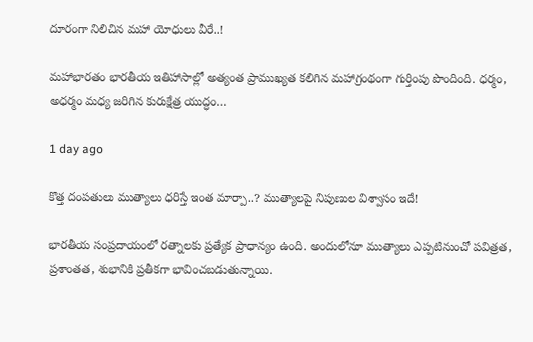దూరంగా నిలిచిన మహా యోధులు వీరే..!

మహాభారతం భారతీయ ఇతిహాసాల్లో అత్యంత ప్రాముఖ్యత కలిగిన మహాగ్రంథంగా గుర్తింపు పొందింది. ధర్మం, అధర్మం మధ్య జరిగిన కురుక్షేత్ర యుద్ధం…

1 day ago

కొత్త దంపతులు ముత్యాలు ధరిస్తే ఇంత మార్పా..? ముత్యాలపై నిపుణుల విశ్వాసం ఇదే!

భారతీయ సంప్రదాయంలో రత్నాలకు ప్రత్యేక ప్రాధాన్యం ఉంది. అందులోనూ ముత్యాలు ఎప్పటినుంచో పవిత్రత, ప్రశాంతత, శుభానికి ప్రతీకగా భావించబడుతున్నాయి.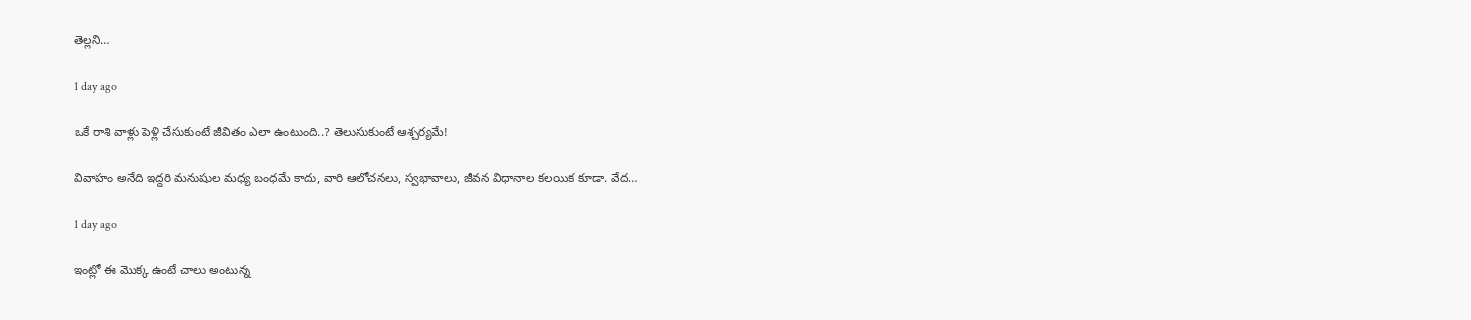తెల్లని…

1 day ago

ఒకే రాశి వాళ్లు పెళ్లి చేసుకుంటే జీవితం ఎలా ఉంటుంది..? తెలుసుకుంటే ఆశ్చర్యమే!

వివాహం అనేది ఇద్దరి మనుషుల మధ్య బంధమే కాదు, వారి ఆలోచనలు, స్వభావాలు, జీవన విధానాల కలయిక కూడా. వేద…

1 day ago

ఇంట్లో ఈ మొక్క ఉంటే చాలు అంటున్న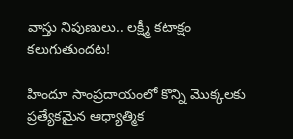వాస్తు నిపుణులు.. లక్ష్మీ కటాక్షం కలుగుతుందట!

హిందూ సాంప్రదాయంలో కొన్ని మొక్కలకు ప్రత్యేకమైన ఆధ్యాత్మిక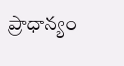ప్రాధాన్యం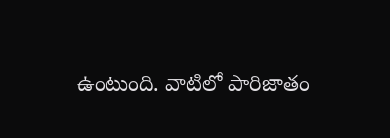ఉంటుంది. వాటిలో పారిజాతం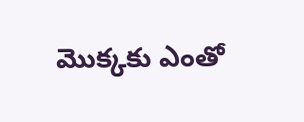మొక్కకు ఎంతో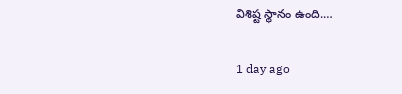విశిష్ట స్థానం ఉంది.…

1 day ago